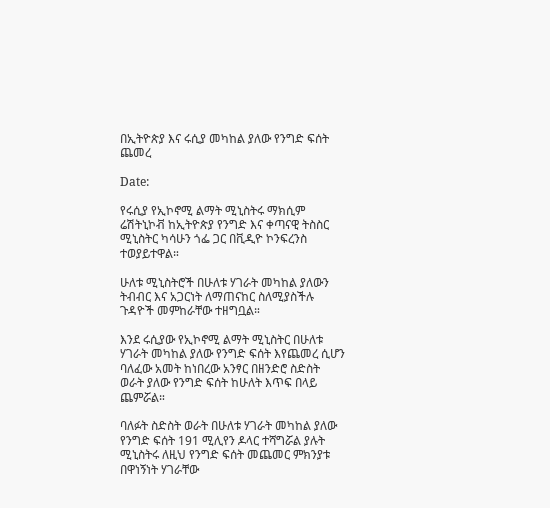በኢትዮጵያ እና ሩሲያ መካከል ያለው የንግድ ፍሰት ጨመረ

Date:

የሩሲያ የኢኮኖሚ ልማት ሚኒስትሩ ማክሲም ሬሽትኒኮቭ ከኢትዮጵያ የንግድ እና ቀጣናዊ ትስስር ሚኒስትር ካሳሁን ጎፌ ጋር በቪዲዮ ኮንፍረንስ ተወያይተዋል።

ሁለቱ ሚኒስትሮች በሁለቱ ሃገራት መካከል ያለውን ትብብር እና አጋርነት ለማጠናከር ስለሚያስችሉ ጉዳዮች መምከራቸው ተዘግቧል።

እንደ ሩሲያው የኢኮኖሚ ልማት ሚኒስትር በሁለቱ ሃገራት መካከል ያለው የንግድ ፍሰት እየጨመረ ሲሆን ባለፈው አመት ከነበረው አንፃር በዘንድሮ ስድስት ወራት ያለው የንግድ ፍሰት ከሁለት እጥፍ በላይ ጨምሯል።

ባለፉት ስድስት ወራት በሁለቱ ሃገራት መካከል ያለው የንግድ ፍሰት 191 ሚሊየን ዶላር ተሻግሯል ያሉት ሚኒስትሩ ለዚህ የንግድ ፍሰት መጨመር ምክንያቱ በዋነኝነት ሃገራቸው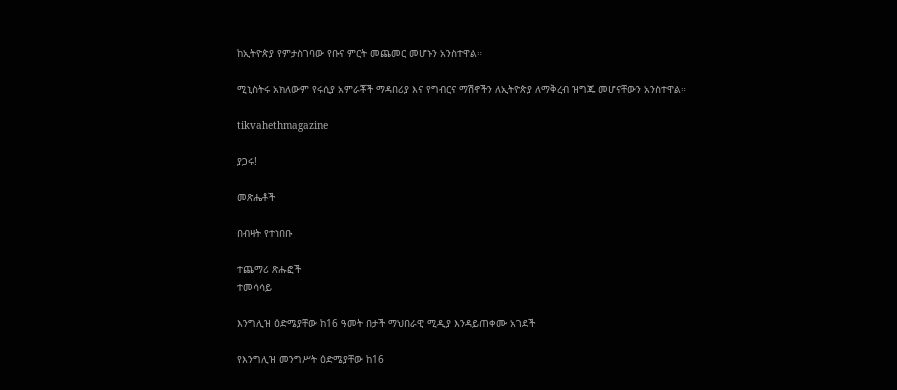ከኢትዮጵያ የምታስገባው የቡና ምርት መጨመር መሆኑን አንስተዋል።

ሚኒስትሩ አክለውም የሩሲያ አምራቾች ማዳበሪያ እና የግብርና ማሽኖችን ለኢትዮጵያ ለማቅረብ ዝግጁ መሆናቸውን አንስተዋል።

tikvahethmagazine

ያጋሩ!

መጽሔቶች

በብዛት የተነበቡ

ተጨማሪ ጽሑፎች
ተመሳሳይ

እንግሊዝ ዕድሜያቸው ከ16 ዓመት በታች ማህበራዊ ሚዲያ እንዳይጠቀሙ አገደች

የእንግሊዝ መንግሥት ዕድሜያቸው ከ16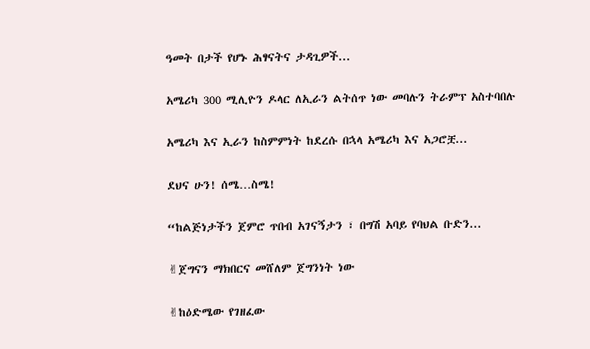ዓመት በታች የሆኑ ሕፃናትና ታዳጊዎች...

አሜሪካ 300 ሚሊዮን ዶላር ለኢራን ልትሰጥ ነው መባሉን ትራምፕ አስተባበሉ

አሜሪካ እና ኢራን ከስምምነት ከደረሱ በኋላ አሜሪካ እና አጋሮቿ...

ደህና ሁን! ሰሜ…ስሜ!

“ከልጅነታችን ጀምሮ ጥበብ አገናኝታን ፣ በግሽ አባይ የባህል ቡድን...

✌ጀግናን ማክበርና መሸለም ጀግንነት ነው

✌ከዕድሜው የገዘፈው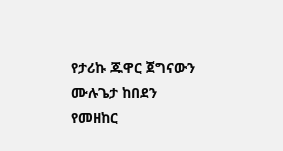የታሪኩ ጁዋር ጀግናውን ሙሉጌታ ከበደን የመዘከር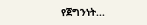የጀግንነት...